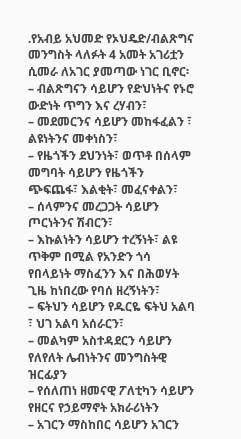.የአብይ አህመድ የኦህዴድ/ብልጽግና መንግስት ላለፉት 4 አመት አገሪቷን ሲመራ ለአገር ያመጣው ነገር ቢኖር፡
– ብልጽግናን ሳይሆን የድህነትና የኑሮ ውድነት ጥግን እና ረሃብን፣
– መደመርንና ሳይሆን መከፋፈልን ፣ ልዩነትንና መቀነስን፣
– የዜጎችን ደህንነት፣ ወጥቶ በሰላም መግባት ሳይሆን የዜጎችን ጭፍጨፋ፣ እልቂት፣ መፈናቀልን፣
– ሰላምንና መረጋጋት ሳይሆን ጦርነትንና ሽብርን፣
– እኩልነትን ሳይሆን ተረኝነት፣ ልዩ ጥቅም በሚል የአንድን ጎሳ የበላይነት ማስፈንን እና በሕወሃት ጊዜ ከነበረው የባሰ ዘረኝነትን፣
– ፍትህን ሳይሆን የዱርዬ ፍትህ አልባ ፣ ህገ አልባ አሰራርን፣
– መልካም አስተዳደርን ሳይሆን የለየለት ሌብነትንና መንግስትዊ ዝርፊያን
– የሰለጠነ ዘመናዊ ፖለቲካን ሳይሆን የዘርና የኃይማኖት አክራሪነትን
– አገርን ማስከበር ሳይሆን አገርን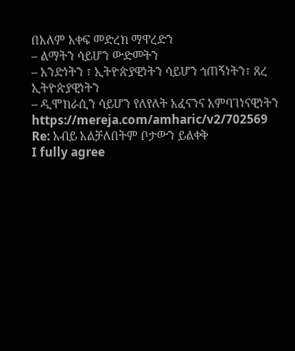በአለም አቀፍ መድረክ ማዋረድን
– ልማትን ሳይሆን ውድመትን
– አንድነትን ፣ ኢትዮጵያዊነትን ሳይሆን ጎጠኝነትን፣ ጸረ ኢትዮጵያዊነትን
– ዲሞክራሲን ሳይሆን የለየለት አፈናንና አምባገነናዊነትን
https://mereja.com/amharic/v2/702569
Re: አብይ አልቻለበትም ቦታውን ይልቀቅ
I fully agree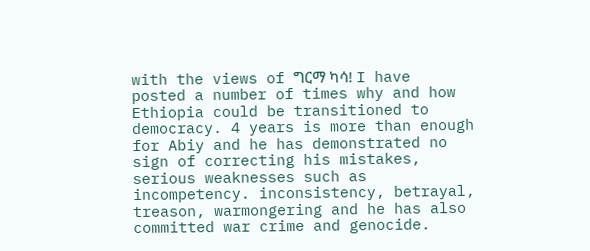with the views of ግርማ ካሳ! I have posted a number of times why and how Ethiopia could be transitioned to democracy. 4 years is more than enough for Abiy and he has demonstrated no sign of correcting his mistakes, serious weaknesses such as incompetency. inconsistency, betrayal, treason, warmongering and he has also committed war crime and genocide.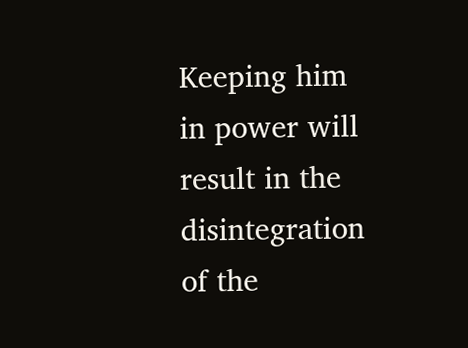Keeping him in power will result in the disintegration of the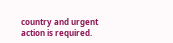country and urgent action is required.